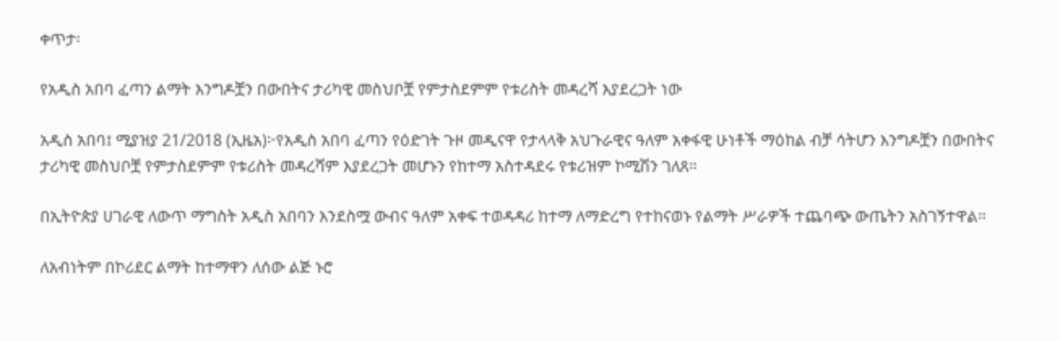ቀጥታ፡

የአዲስ አበባ ፈጣን ልማት እንግዶቿን በውበትና ታሪካዊ መስህቦቿ የምታስደምም የቱሪስት መዳረሻ እያደረጋት ነው

አዲስ አበባ፤ ሚያዝያ 21/2018 (ኢዜአ)፦የአዲስ አበባ ፈጣን የዕድገት ጉዞ መዲናዋ የታላላቅ አህጉራዊና ዓለም አቀፋዊ ሁነቶች ማዕከል ብቻ ሳትሆን እንግዶቿን በውበትና ታሪካዊ መስህቦቿ የምታስደምም የቱሪስት መዳረሻም እያደረጋት መሆኑን የከተማ አስተዳደሩ የቱሪዝም ኮሚሽን ገለጸ።

በኢትዮጵያ ሀገራዊ ለውጥ ማግስት አዲስ አበባን እንደስሟ ውብና ዓለም አቀፍ ተወዳዳሪ ከተማ ለማድረግ የተከናወኑ የልማት ሥራዎች ተጨባጭ ውጤትን አስገኝተዋል።

ለአብነትም በኮሪደር ልማት ከተማዋን ለሰው ልጅ ኑሮ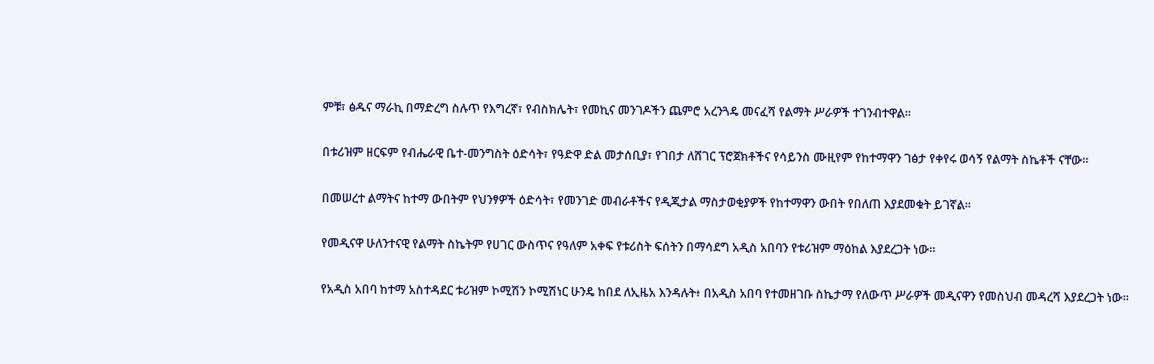ምቹ፣ ፅዱና ማራኪ በማድረግ ስሉጥ የእግረኛ፣ የብስክሌት፣ የመኪና መንገዶችን ጨምሮ አረንጓዴ መናፈሻ የልማት ሥራዎች ተገንብተዋል።

በቱሪዝም ዘርፍም የብሔራዊ ቤተ-መንግስት ዕድሳት፣ የዓድዋ ድል መታሰቢያ፣ የገበታ ለሸገር ፕሮጀክቶችና የሳይንስ ሙዚየም የከተማዋን ገፅታ የቀየሩ ወሳኝ የልማት ስኬቶች ናቸው።

በመሠረተ ልማትና ከተማ ውበትም የህንፃዎች ዕድሳት፣ የመንገድ መብራቶችና የዲጂታል ማስታወቂያዎች የከተማዋን ውበት የበለጠ እያደመቁት ይገኛል።

የመዲናዋ ሁለንተናዊ የልማት ስኬትም የሀገር ውስጥና የዓለም አቀፍ የቱሪስት ፍሰትን በማሳደግ አዲስ አበባን የቱሪዝም ማዕከል እያደረጋት ነው።

የአዲስ አበባ ከተማ አስተዳደር ቱሪዝም ኮሚሽን ኮሚሽነር ሁንዴ ከበደ ለኢዜአ እንዳሉት፥ በአዲስ አበባ የተመዘገቡ ስኬታማ የለውጥ ሥራዎች መዲናዋን የመስህብ መዳረሻ እያደረጋት ነው።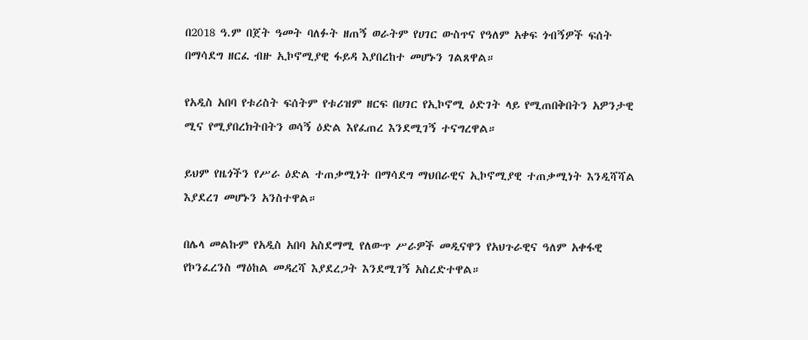በ2018 ዓ.ም በጀት ዓመት ባለፉት ዘጠኝ ወራትም የሀገር ውስጥና የዓለም አቀፍ ጎብኝዎች ፍሰት በማሳደግ ዘርፈ ብዙ ኢኮኖሚያዊ ፋይዳ እያበረከተ መሆኑን ገልጸዋል።

የአዲስ አበባ የቱሪስት ፍሰትም የቱሪዝም ዘርፍ በሀገር የኢኮኖሚ ዕድገት ላይ የሚጠበቅበትን አዎንታዊ ሚና የሚያበረክትበትን ወሳኝ ዕድል እየፈጠረ እንደሚገኝ ተናግረዋል።

ይህም የዜጎችን የሥራ ዕድል ተጠቃሚነት በማሳደግ ማህበራዊና ኢኮኖሚያዊ ተጠቃሚነት እንዲሻሻል እያደረገ መሆኑን አንስተዋል።

በሌላ መልኩም የአዲስ አበባ አስደማሚ የለውጥ ሥራዎች መዲናዋን የአህጉራዊና ዓለም አቀፋዊ የኮንፈረንስ ማዕከል መዳረሻ እያደረጋት እንደሚገኝ አስረድተዋል።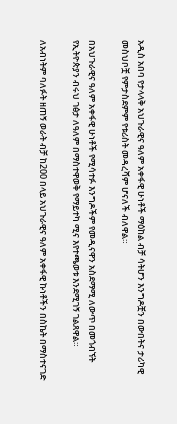አዲስ አበባ የታላላቅ አህጉራዊና ዓለም አቀፋዊ ሁነቶች ማዕከል ብቻ ሳትሆን እንግዶቿን በውበትና ታሪካዊ መስህቦቿ የምታስደምም የቱሪስት መዳረሻም ሆናለች ብለዋል።

በአህጉራዊና ዓለም አቀፋዊ ሁነቶች የሚሳተፉ እንግዶችም የመዲናዋን አስደማሚ ለውጥ በመጎብኘት የኢትዮጵያን ብሩህ ገፅታ ለዓለም በማስተዋወቅ የማይተካ ሚና እየተጫወቱ እንደሚገኝ ገልጸዋል።

ለአብነትም ባለፉት ዘጠኝ ወራት ብቻ ከ200 በላይ አህጉራዊና ዓለም አቀፋዊ ኩነቶችን በስኬት በማስተናገድ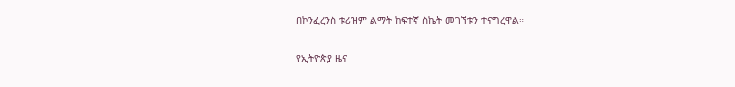በኮንፈረንስ ቱሪዝም ልማት ከፍተኛ ስኬት መገኘቱን ተናግረዋል።

የኢትዮጵያ ዜና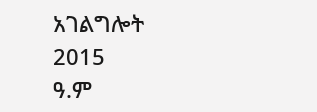አገልግሎት
2015
ዓ.ም